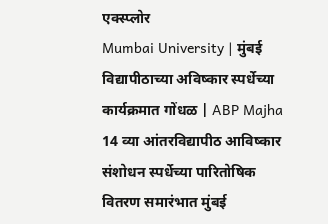एक्स्प्लोर
Mumbai University | मुंबई विद्यापीठाच्या अविष्कार स्पर्धेच्या कार्यक्रमात गोंधळ | ABP Majha
14 व्या आंतरविद्यापीठ आविष्कार संशोधन स्पर्धेच्या पारितोषिक वितरण समारंभात मुंबई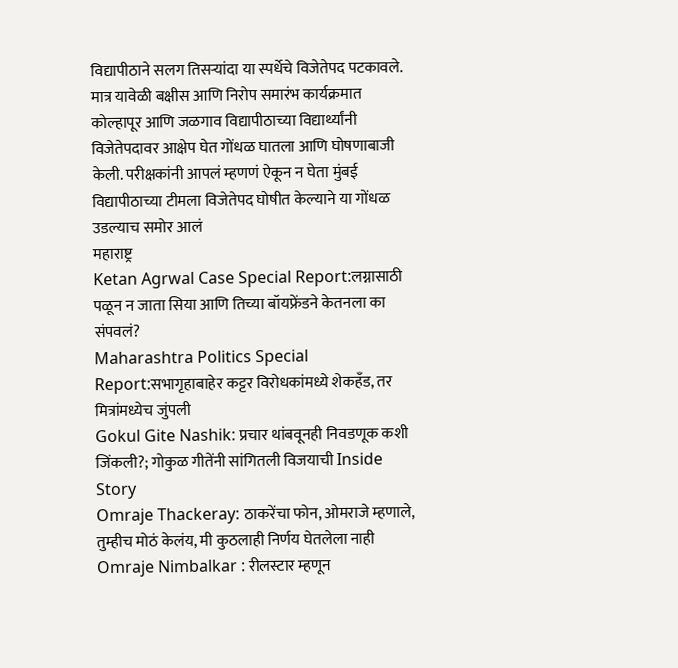विद्यापीठाने सलग तिसऱ्यांदा या स्पर्धेचे विजेतेपद पटकावले. मात्र यावेळी बक्षीस आणि निरोप समारंभ कार्यक्रमात कोल्हापूर आणि जळगाव विद्यापीठाच्या विद्यार्थ्यांनी विजेतेपदावर आक्षेप घेत गोंधळ घातला आणि घोषणाबाजी केली. परीक्षकांनी आपलं म्हणणं ऐकून न घेता मुंबई विद्यापीठाच्या टीमला विजेतेपद घोषीत केल्याने या गोंधळ उडल्याच समोर आलं
महाराष्ट्र
Ketan Agrwal Case Special Report:लग्नासाठी पळून न जाता सिया आणि तिच्या बॉयफ्रेंडने केतनला का संपवलं?
Maharashtra Politics Special Report:सभागृहाबाहेर कट्टर विरोधकांमध्ये शेकहँड, तर मित्रांमध्येच जुंपली
Gokul Gite Nashik: प्रचार थांबवूनही निवडणूक कशी जिंकली?; गोकुळ गीतेंनी सांगितली विजयाची Inside Story
Omraje Thackeray: ठाकरेंचा फोन, ओमराजे म्हणाले, तुम्हीच मोठं केलंय, मी कुठलाही निर्णय घेतलेला नाही
Omraje Nimbalkar : रीलस्टार म्हणून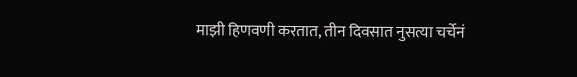माझी हिणवणी करतात, तीन दिवसात नुसत्या चर्चेनं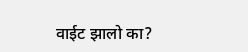वाईट झालो का?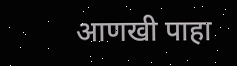आणखी पाहा